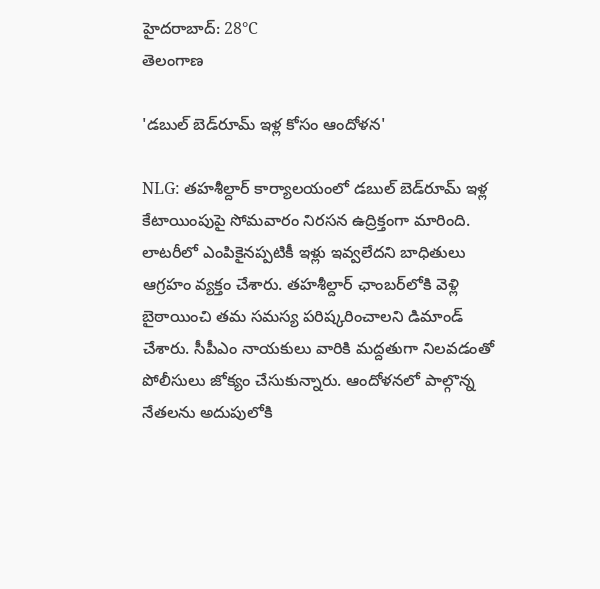హైదరాబాద్: 28°C
తెలంగాణ

'డబుల్‌ బెడ్‌రూమ్ ఇళ్ల కోసం ఆందోళన'

NLG: తహశీల్దార్ కార్యాలయంలో డబుల్‌ బెడ్‌రూమ్ ఇళ్ల కేటాయింపుపై సోమవారం నిరసన ఉద్రిక్తంగా మారింది. లాటరీలో ఎంపికైనప్పటికీ ఇళ్లు ఇవ్వలేదని బాధితులు ఆగ్రహం వ్యక్తం చేశారు. తహశీల్దార్ ఛాంబర్‌లోకి వెళ్లి బైఠాయించి తమ సమస్య పరిష్కరించాలని డిమాండ్ చేశారు. సీపీఎం నాయకులు వారికి మద్దతుగా నిలవడంతో పోలీసులు జోక్యం చేసుకున్నారు. ఆందోళనలో పాల్గొన్న నేతలను అదుపులోకి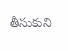తీసుకుని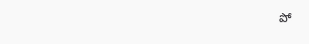పో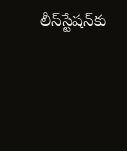లీస్‌స్టేషన్‌కు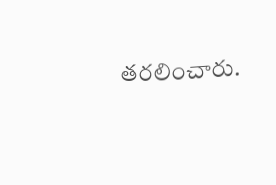తరలించారు.